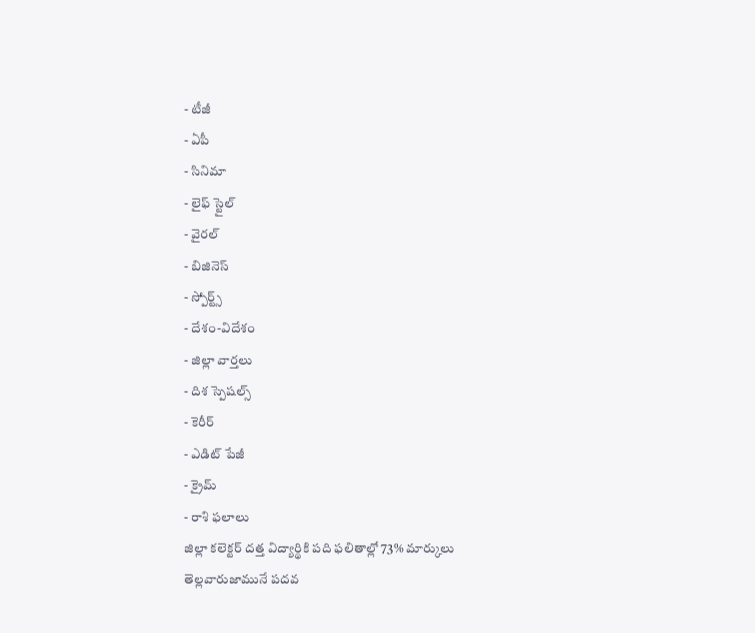- టీజీ
- ఏపీ
- సినిమా
- లైఫ్ స్టైల్
- వైరల్
- బిజినెస్
- స్పోర్ట్స్
- దేశం-విదేశం
- జిల్లా వార్తలు
- దిశ స్పెషల్స్
- కెరీర్
- ఎడిట్ పేజీ
- క్రైమ్
- రాశి ఫలాలు
జిల్లా కలెక్టర్ దత్త విద్యార్థికి పది ఫలితాల్లో 73% మార్కులు
తెల్లవారుజామునే పదవ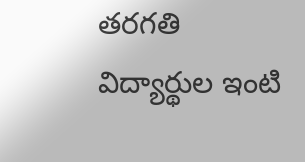తరగతి విద్యార్థుల ఇంటి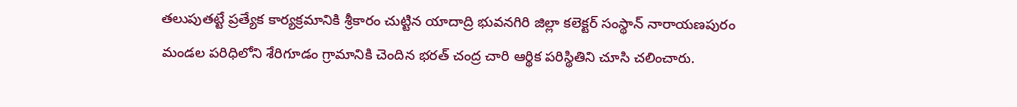తలుపుతట్టే ప్రత్యేక కార్యక్రమానికి శ్రీకారం చుట్టిన యాదాద్రి భువనగిరి జిల్లా కలెక్టర్ సంస్థాన్ నారాయణపురం మండల పరిధిలోని శేరిగూడం గ్రామానికి చెందిన భరత్ చంద్ర చారి ఆర్థిక పరిస్థితిని చూసి చలించారు.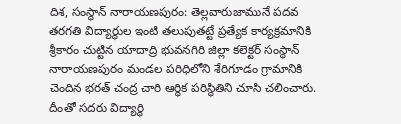దిశ, సంస్థాన్ నారాయణపురం: తెల్లవారుజామునే పదవ తరగతి విద్యార్థుల ఇంటి తలుపుతట్టే ప్రత్యేక కార్యక్రమానికి శ్రీకారం చుట్టిన యాదాద్రి భువనగిరి జిల్లా కలెక్టర్ సంస్థాన్ నారాయణపురం మండల పరిధిలోని శేరిగూడం గ్రామానికి చెందిన భరత్ చంద్ర చారి ఆర్థిక పరిస్థితిని చూసి చలించారు. దీంతో సదరు విద్యార్థి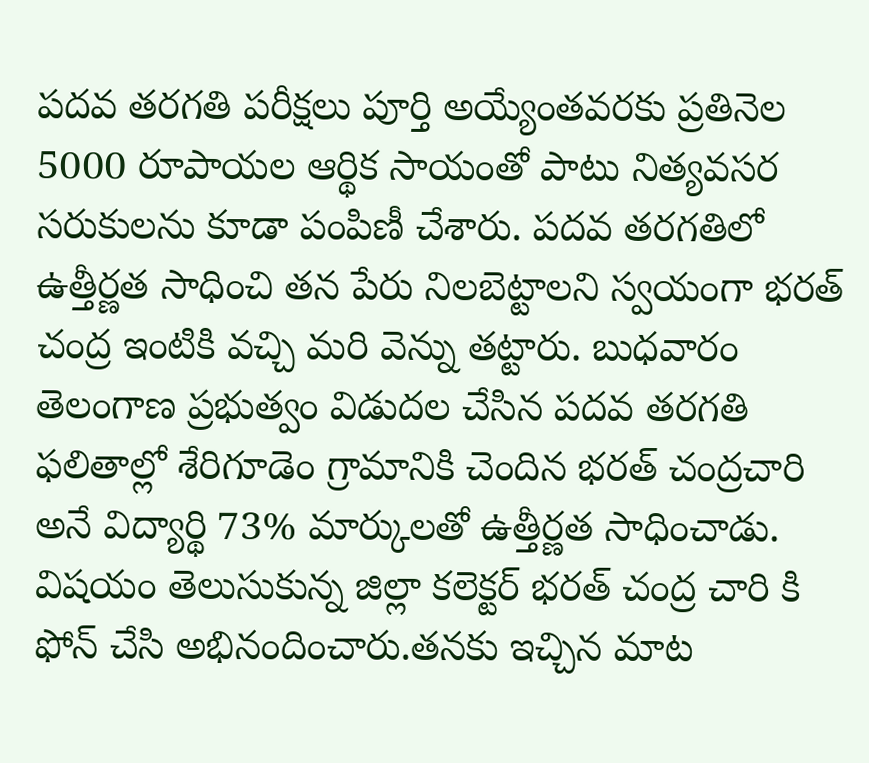పదవ తరగతి పరీక్షలు పూర్తి అయ్యేంతవరకు ప్రతినెల 5000 రూపాయల ఆర్థిక సాయంతో పాటు నిత్యవసర సరుకులను కూడా పంపిణీ చేశారు. పదవ తరగతిలో ఉత్తీర్ణత సాధించి తన పేరు నిలబెట్టాలని స్వయంగా భరత్ చంద్ర ఇంటికి వచ్చి మరి వెన్ను తట్టారు. బుధవారం తెలంగాణ ప్రభుత్వం విడుదల చేసిన పదవ తరగతి ఫలితాల్లో శేరిగూడెం గ్రామానికి చెందిన భరత్ చంద్రచారి అనే విద్యార్థి 73% మార్కులతో ఉత్తీర్ణత సాధించాడు.
విషయం తెలుసుకున్న జిల్లా కలెక్టర్ భరత్ చంద్ర చారి కి ఫోన్ చేసి అభినందించారు.తనకు ఇచ్చిన మాట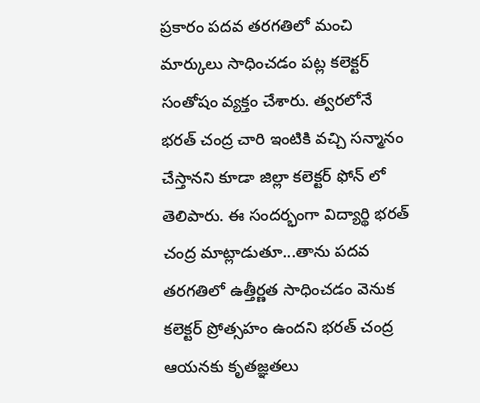ప్రకారం పదవ తరగతిలో మంచి మార్కులు సాధించడం పట్ల కలెక్టర్ సంతోషం వ్యక్తం చేశారు. త్వరలోనే భరత్ చంద్ర చారి ఇంటికి వచ్చి సన్మానం చేస్తానని కూడా జిల్లా కలెక్టర్ ఫోన్ లో తెలిపారు. ఈ సందర్భంగా విద్యార్థి భరత్ చంద్ర మాట్లాడుతూ...తాను పదవ తరగతిలో ఉత్తీర్ణత సాధించడం వెనుక కలెక్టర్ ప్రోత్సహం ఉందని భరత్ చంద్ర ఆయనకు కృతజ్ఞతలు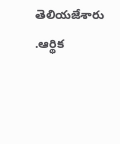తెలియజేశారు .ఆర్థిక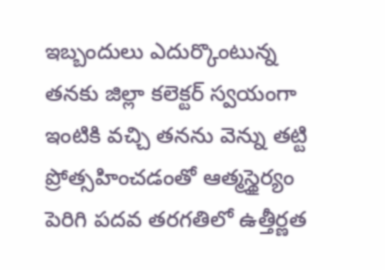ఇబ్బందులు ఎదుర్కొంటున్న తనకు జిల్లా కలెక్టర్ స్వయంగా ఇంటికి వచ్చి తనను వెన్ను తట్టి ప్రోత్సహించడంతో ఆత్మస్థైర్యం పెరిగి పదవ తరగతిలో ఉత్తీర్ణత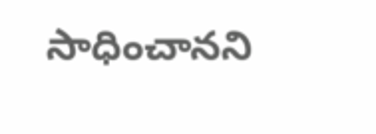సాధించానని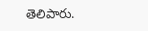తెలిపారు.